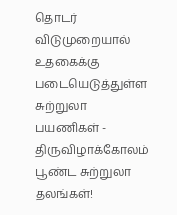தொடர் விடுமுறையால் உதகைக்கு படையெடுத்துள்ள சுற்றுலா பயணிகள் - திருவிழாக்கோலம் பூண்ட சுற்றுலா தலங்கள்!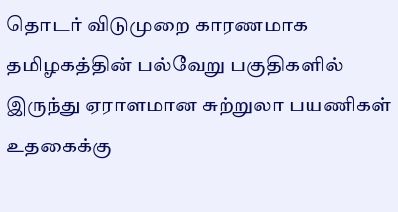தொடர் விடுமுறை காரணமாக தமிழகத்தின் பல்வேறு பகுதிகளில் இருந்து ஏராளமான சுற்றுலா பயணிகள் உதகைக்கு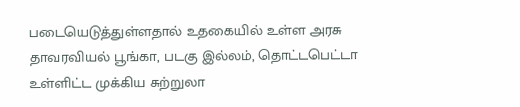படையெடுத்துள்ளதால் உதகையில் உள்ள அரசு தாவரவியல் பூங்கா, படகு இல்லம், தொட்டபெட்டா உள்ளிட்ட முக்கிய சுற்றுலா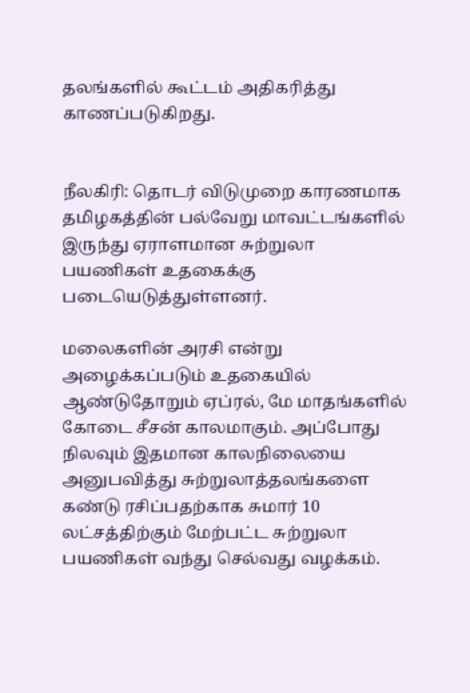தலங்களில் கூட்டம் அதிகரித்து காணப்படுகிறது.


நீலகிரி: தொடர் விடுமுறை காரணமாக தமிழகத்தின் பல்வேறு மாவட்டங்களில் இருந்து ஏராளமான சுற்றுலா பயணிகள் உதகைக்கு படையெடுத்துள்ளனர்.

மலைகளின் அரசி என்று அழைக்கப்படும் உதகையில் ஆண்டுதோறும் ஏப்ரல், மே மாதங்களில் கோடை சீசன் காலமாகும். அப்போது நிலவும் இதமான காலநிலையை அனுபவித்து சுற்றுலாத்தலங்களை கண்டு ரசிப்பதற்காக சுமார் 10 லட்சத்திற்கும் மேற்பட்ட சுற்றுலா பயணிகள் வந்து செல்வது வழக்கம்.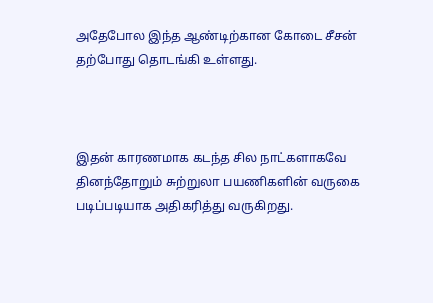அதேபோல இந்த ஆண்டிற்கான கோடை சீசன் தற்போது தொடங்கி உள்ளது.



இதன் காரணமாக கடந்த சில நாட்களாகவே தினந்தோறும் சுற்றுலா பயணிகளின் வருகை படிப்படியாக அதிகரித்து வருகிறது.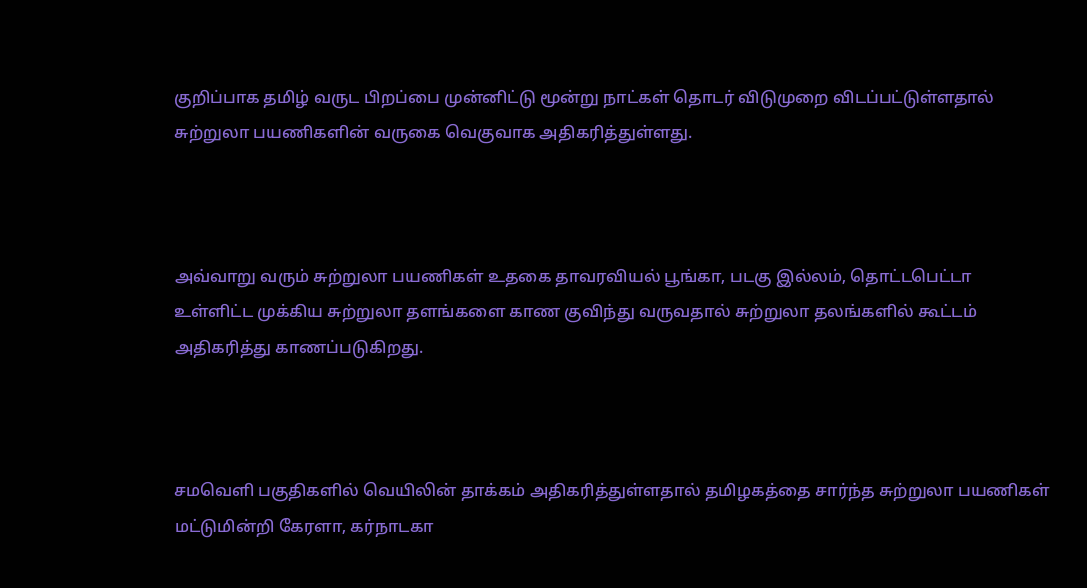குறிப்பாக தமிழ் வருட பிறப்பை முன்னிட்டு மூன்று நாட்கள் தொடர் விடுமுறை விடப்பட்டுள்ளதால் சுற்றுலா பயணிகளின் வருகை வெகுவாக அதிகரித்துள்ளது.



அவ்வாறு வரும் சுற்றுலா பயணிகள் உதகை தாவரவியல் பூங்கா, படகு இல்லம், தொட்டபெட்டா உள்ளிட்ட முக்கிய சுற்றுலா தளங்களை காண குவிந்து வருவதால் சுற்றுலா தலங்களில் கூட்டம் அதிகரித்து காணப்படுகிறது.



சமவெளி பகுதிகளில் வெயிலின் தாக்கம் அதிகரித்துள்ளதால் தமிழகத்தை சார்ந்த சுற்றுலா பயணிகள் மட்டுமின்றி கேரளா, கர்நாடகா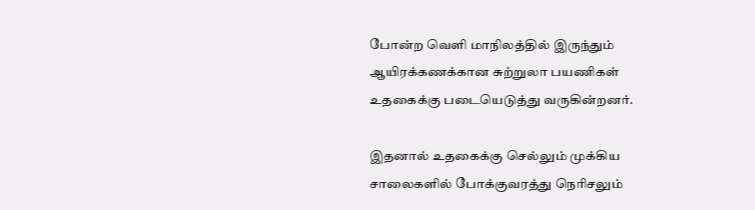போன்ற வெளி மாநிலத்தில் இருந்தும் ஆயிரக்கணக்கான சுற்றுலா பயணிகள் உதகைக்கு படையெடுத்து வருகின்றனர்.

இதனால் உதகைக்கு செல்லும் முக்கிய சாலைகளில் போக்குவரத்து நெரிசலும்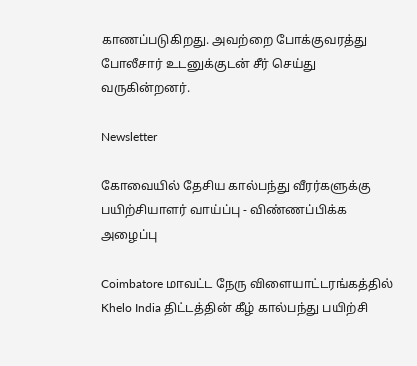காணப்படுகிறது. அவற்றை போக்குவரத்து போலீசார் உடனுக்குடன் சீர் செய்து வருகின்றனர்.

Newsletter

கோவையில் தேசிய கால்பந்து வீரர்களுக்கு பயிற்சியாளர் வாய்ப்பு - விண்ணப்பிக்க அழைப்பு

Coimbatore மாவட்ட நேரு விளையாட்டரங்கத்தில் Khelo India திட்டத்தின் கீழ் கால்பந்து பயிற்சி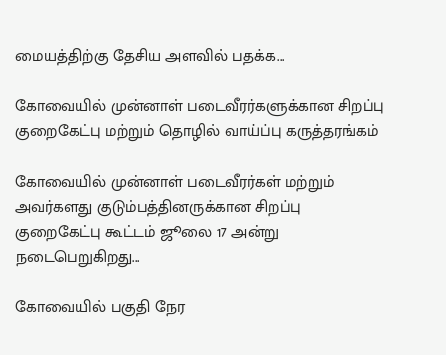மையத்திற்கு தேசிய அளவில் பதக்க...

கோவையில் முன்னாள் படைவீரர்களுக்கான சிறப்பு குறைகேட்பு மற்றும் தொழில் வாய்ப்பு கருத்தரங்கம்

கோவையில் முன்னாள் படைவீரர்கள் மற்றும் அவர்களது குடும்பத்தினருக்கான சிறப்பு குறைகேட்பு கூட்டம் ஜூலை 17 அன்று நடைபெறுகிறது...

கோவையில் பகுதி நேர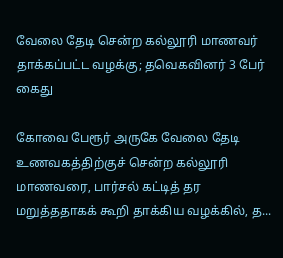வேலை தேடி சென்ற கல்லூரி மாணவர் தாக்கப்பட்ட வழக்கு; தவெகவினர் 3 பேர் கைது

கோவை பேரூர் அருகே வேலை தேடி உணவகத்திற்குச் சென்ற கல்லூரி மாணவரை, பார்சல் கட்டித் தர மறுத்ததாகக் கூறி தாக்கிய வழக்கில், த...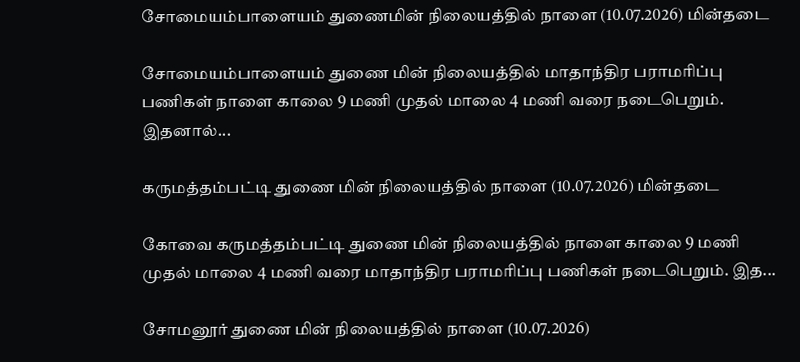சோமையம்பாளையம் துணைமின் நிலையத்தில் நாளை (10.07.2026) மின்தடை

சோமையம்பாளையம் துணை மின் நிலையத்தில் மாதாந்திர பராமரிப்பு பணிகள் நாளை காலை 9 மணி முதல் மாலை 4 மணி வரை நடைபெறும். இதனால்...

கருமத்தம்பட்டி துணை மின் நிலையத்தில் நாளை (10.07.2026) மின்தடை

கோவை கருமத்தம்பட்டி துணை மின் நிலையத்தில் நாளை காலை 9 மணி முதல் மாலை 4 மணி வரை மாதாந்திர பராமரிப்பு பணிகள் நடைபெறும். இத...

சோமனூர் துணை மின் நிலையத்தில் நாளை (10.07.2026)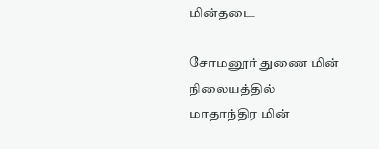மின்தடை

சோமனூர் துணை மின் நிலையத்தில் மாதாந்திர மின்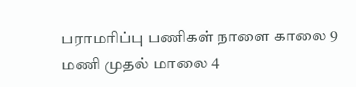பராமரிப்பு பணிகள் நாளை காலை 9 மணி முதல் மாலை 4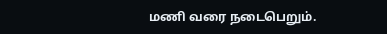மணி வரை நடைபெறும்.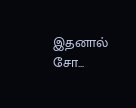இதனால் சோ...